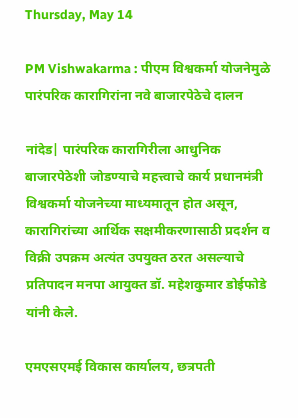Thursday, May 14

PM Vishwakarma : पीएम विश्वकर्मा योजनेमुळे पारंपरिक कारागिरांना नवे बाजारपेठेचे दालन

नांदेड| पारंपरिक कारागिरीला आधुनिक बाजारपेठेशी जोडण्याचे महत्त्वाचे कार्य प्रधानमंत्री विश्वकर्मा योजनेच्या माध्यमातून होत असून, कारागिरांच्या आर्थिक सक्षमीकरणासाठी प्रदर्शन व विक्री उपक्रम अत्यंत उपयुक्त ठरत असल्याचे प्रतिपादन मनपा आयुक्त डॉ. महेशकुमार डोईफोडे यांनी केले.

एमएसएमई विकास कार्यालय, छत्रपती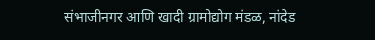संभाजीनगर आणि खादी ग्रामोद्योग मंडळ, नांदेड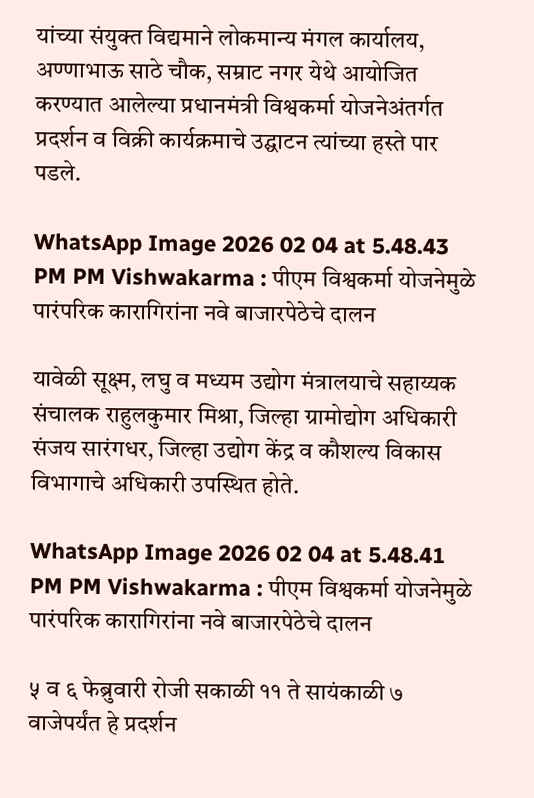यांच्या संयुक्त विद्यमाने लोकमान्य मंगल कार्यालय, अण्णाभाऊ साठे चौक, सम्राट नगर येथे आयोजित करण्यात आलेल्या प्रधानमंत्री विश्वकर्मा योजनेअंतर्गत प्रदर्शन व विक्री कार्यक्रमाचे उद्घाटन त्यांच्या हस्ते पार पडले.

WhatsApp Image 2026 02 04 at 5.48.43 PM PM Vishwakarma : पीएम विश्वकर्मा योजनेमुळे पारंपरिक कारागिरांना नवे बाजारपेठेचे दालन

यावेळी सूक्ष्म, लघु व मध्यम उद्योग मंत्रालयाचे सहाय्यक संचालक राहुलकुमार मिश्रा, जिल्हा ग्रामोद्योग अधिकारी संजय सारंगधर, जिल्हा उद्योग केंद्र व कौशल्य विकास विभागाचे अधिकारी उपस्थित होते.

WhatsApp Image 2026 02 04 at 5.48.41 PM PM Vishwakarma : पीएम विश्वकर्मा योजनेमुळे पारंपरिक कारागिरांना नवे बाजारपेठेचे दालन

५ व ६ फेब्रुवारी रोजी सकाळी ११ ते सायंकाळी ७ वाजेपर्यंत हे प्रदर्शन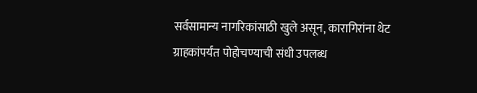सर्वसामान्य नागरिकांसाठी खुले असून, कारागिरांना थेट ग्राहकांपर्यंत पोहोचण्याची संधी उपलब्ध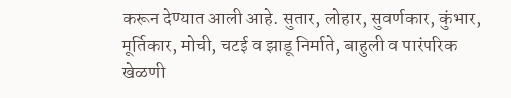करून देण्यात आली आहे. सुतार, लोहार, सुवर्णकार, कुंभार, मूर्तिकार, मोची, चटई व झाडू निर्माते, बाहुली व पारंपरिक खेळणी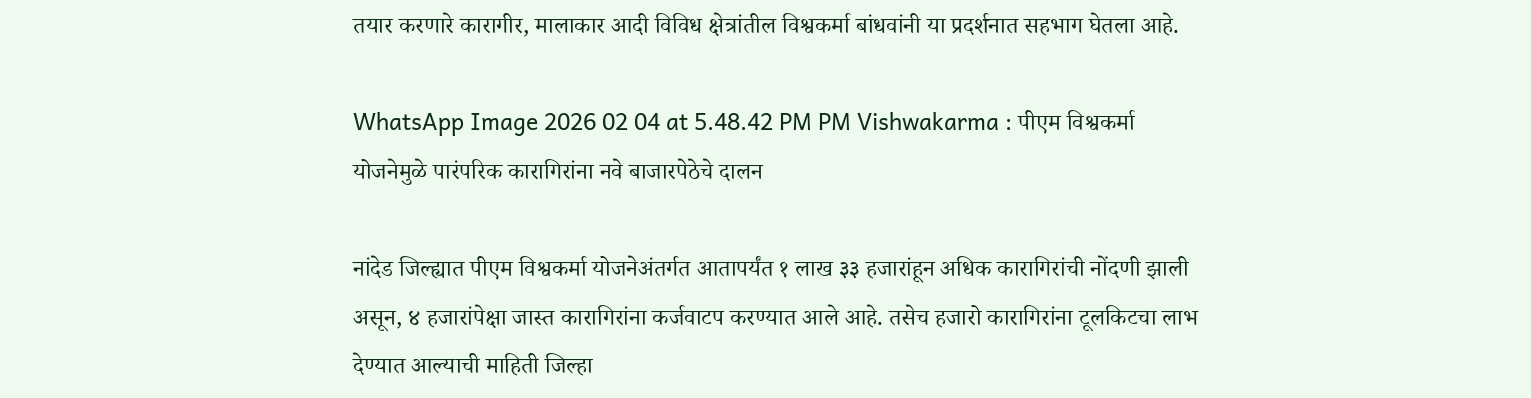तयार करणारे कारागीर, मालाकार आदी विविध क्षेत्रांतील विश्वकर्मा बांधवांनी या प्रदर्शनात सहभाग घेतला आहे.

WhatsApp Image 2026 02 04 at 5.48.42 PM PM Vishwakarma : पीएम विश्वकर्मा योजनेमुळे पारंपरिक कारागिरांना नवे बाजारपेठेचे दालन

नांदेड जिल्ह्यात पीएम विश्वकर्मा योजनेअंतर्गत आतापर्यंत १ लाख ३३ हजारांहून अधिक कारागिरांची नोंदणी झाली असून, ४ हजारांपेक्षा जास्त कारागिरांना कर्जवाटप करण्यात आले आहे. तसेच हजारो कारागिरांना टूलकिटचा लाभ देण्यात आल्याची माहिती जिल्हा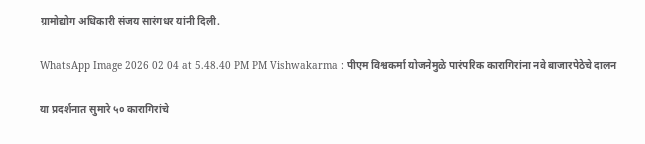ग्रामोद्योग अधिकारी संजय सारंगधर यांनी दिली.

WhatsApp Image 2026 02 04 at 5.48.40 PM PM Vishwakarma : पीएम विश्वकर्मा योजनेमुळे पारंपरिक कारागिरांना नवे बाजारपेठेचे दालन

या प्रदर्शनात सुमारे ५० कारागिरांचे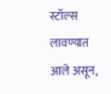स्टॉल्स लावण्यात आले असून,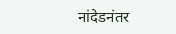नांदेडनंतर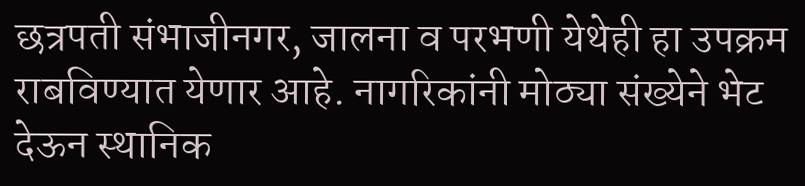छत्रपती संभाजीनगर, जालना व परभणी येथेही हा उपक्रम राबविण्यात येणार आहे. नागरिकांनी मोठ्या संख्येने भेट देऊन स्थानिक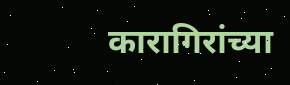कारागिरांच्या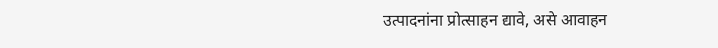उत्पादनांना प्रोत्साहन द्यावे, असे आवाहन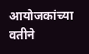आयोजकांच्या वतीने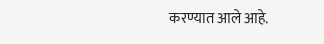करण्यात आले आहे.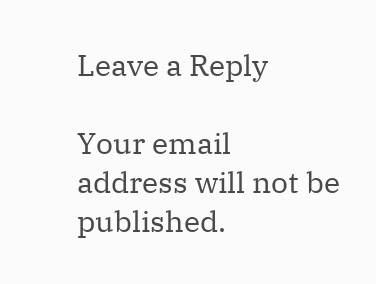Leave a Reply

Your email address will not be published.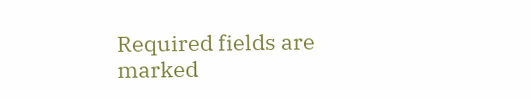Required fields are marked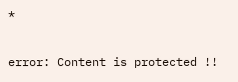*

error: Content is protected !!